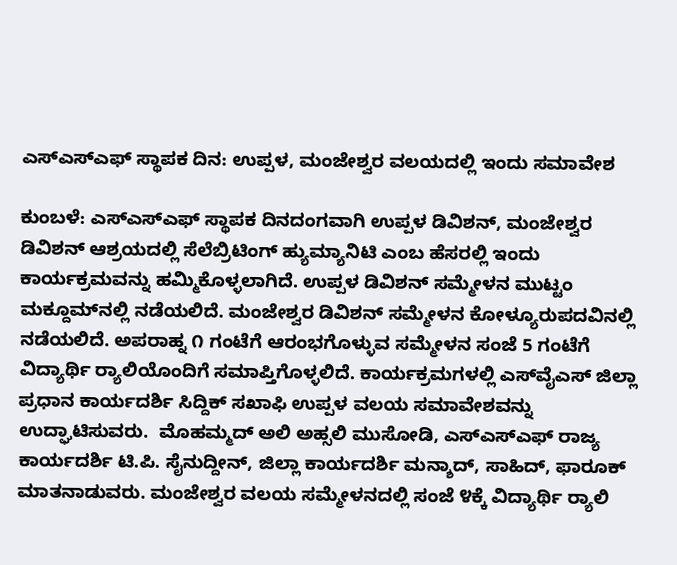ಎಸ್‌ಎಸ್‌ಎಫ್ ಸ್ಥಾಪಕ ದಿನ: ಉಪ್ಪಳ, ಮಂಜೇಶ್ವರ ವಲಯದಲ್ಲಿ ಇಂದು ಸಮಾವೇಶ

ಕುಂಬಳೆ: ಎಸ್‌ಎಸ್‌ಎಫ್ ಸ್ಥಾಪಕ ದಿನದಂಗವಾಗಿ ಉಪ್ಪಳ ಡಿವಿಶನ್, ಮಂಜೇಶ್ವರ ಡಿವಿಶನ್ ಆಶ್ರಯದಲ್ಲಿ ಸೆಲೆಬ್ರಿಟಿಂಗ್ ಹ್ಯುಮ್ಯಾನಿಟಿ ಎಂಬ ಹೆಸರಲ್ಲಿ ಇಂದು ಕಾರ್ಯಕ್ರಮವನ್ನು ಹಮ್ಮಿಕೊಳ್ಳಲಾಗಿದೆ. ಉಪ್ಪಳ ಡಿವಿಶನ್ ಸಮ್ಮೇಳನ ಮುಟ್ಟಂ ಮಕ್ದೂಮ್‌ನಲ್ಲಿ ನಡೆಯಲಿದೆ. ಮಂಜೇಶ್ವರ ಡಿವಿಶನ್ ಸಮ್ಮೇಳನ ಕೋಳ್ಯೂರುಪದವಿನಲ್ಲಿ ನಡೆಯಲಿದೆ. ಅಪರಾಹ್ನ ೧ ಗಂಟೆಗೆ ಆರಂಭಗೊಳ್ಳುವ ಸಮ್ಮೇಳನ ಸಂಜೆ 5 ಗಂಟೆಗೆ ವಿದ್ಯಾರ್ಥಿ ರ‍್ಯಾಲಿಯೊಂದಿಗೆ ಸಮಾಪ್ತಿಗೊಳ್ಳಲಿದೆ. ಕಾರ್ಯಕ್ರಮಗಳಲ್ಲಿ ಎಸ್‌ವೈಎಸ್ ಜಿಲ್ಲಾ ಪ್ರಧಾನ ಕಾರ್ಯದರ್ಶಿ ಸಿದ್ದಿಕ್ ಸಖಾಫಿ ಉಪ್ಪಳ ವಲಯ ಸಮಾವೇಶವನ್ನು ಉದ್ಘಾಟಿಸುವರು.  ಮೊಹಮ್ಮದ್ ಅಲಿ ಅಹ್ಸಲಿ ಮುಸೋಡಿ, ಎಸ್‌ಎಸ್‌ಎಫ್ ರಾಜ್ಯ ಕಾರ್ಯದರ್ಶಿ ಟಿ.ಪಿ. ಸೈನುದ್ದೀನ್, ಜಿಲ್ಲಾ ಕಾರ್ಯದರ್ಶಿ ಮನ್ಶಾದ್, ಸಾಹಿದ್, ಫಾರೂಕ್ ಮಾತನಾಡುವರು. ಮಂಜೇಶ್ವರ ವಲಯ ಸಮ್ಮೇಳನದಲ್ಲಿ ಸಂಜೆ ೪ಕ್ಕೆ ವಿದ್ಯಾರ್ಥಿ ರ‍್ಯಾಲಿ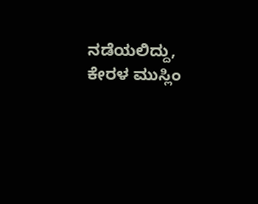ನಡೆಯಲಿದ್ದು, ಕೇರಳ ಮುಸ್ಲಿಂ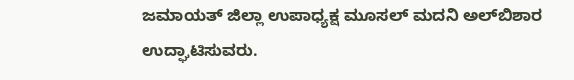ಜಮಾಯತ್ ಜಿಲ್ಲಾ ಉಪಾಧ್ಯಕ್ಷ ಮೂಸಲ್ ಮದನಿ ಅಲ್‌ಬಿಶಾರ ಉದ್ಘಾಟಿಸುವರು.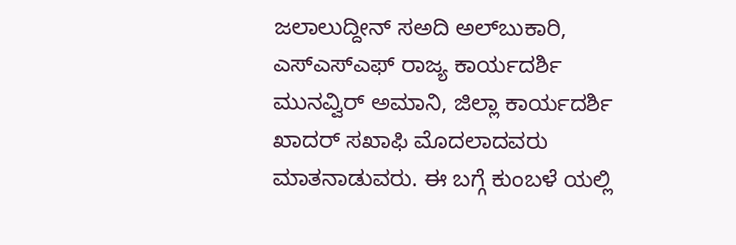ಜಲಾಲುದ್ದೀನ್ ಸಅದಿ ಅಲ್‌ಬುಕಾರಿ, ಎಸ್‌ಎಸ್‌ಎಫ್ ರಾಜ್ಯ ಕಾರ್ಯದರ್ಶಿ ಮುನವ್ವಿರ್ ಅಮಾನಿ, ಜಿಲ್ಲಾ ಕಾರ್ಯದರ್ಶಿ ಖಾದರ್ ಸಖಾಫಿ ಮೊದಲಾದವರು ಮಾತನಾಡುವರು. ಈ ಬಗ್ಗೆ ಕುಂಬಳೆ ಯಲ್ಲಿ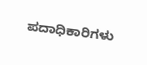ಪದಾಧಿಕಾರಿಗಳು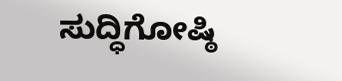ಸುದ್ಧಿಗೋಷ್ಠಿ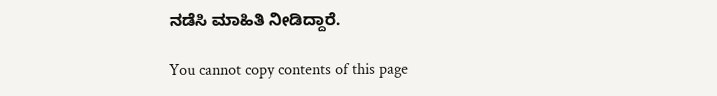ನಡೆಸಿ ಮಾಹಿತಿ ನೀಡಿದ್ದಾರೆ.

You cannot copy contents of this page